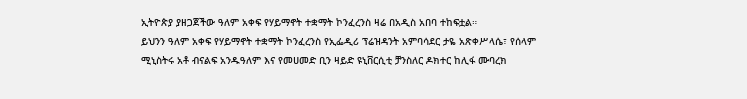ኢትዮጵያ ያዘጋጀችው ዓለም አቀፍ የሃይማኖት ተቋማት ኮንፈረንስ ዛሬ በአዲስ አበባ ተከፍቷል።
ይህንን ዓለም አቀፍ የሃይማኖት ተቋማት ኮንፈረንስ የኢፌዲሪ ፕሬዝዳንት አምባሳደር ታዬ አጽቀሥላሴ፣ የሰላም ሚኒስትሩ አቶ ብናልፍ አንዱዓለም እና የመሀመድ ቢን ዛይድ ዩኒቨርሲቲ ቻንስለር ዶክተር ከሊፋ ሙባረክ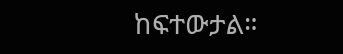ከፍተውታል።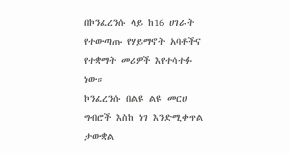በኮንፈረንሱ ላይ ከ16 ሀገራት የተውጣጡ የሃይማኖት አባቶችና የተቋማት መሪዎች እየተሳተፉ ነው።
ኮንፈረንሱ በልዩ ልዩ መርሀ ግብሮች እስከ ነገ እንድሚቀጥል ታውቋል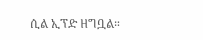ሲል ኢፕድ ዘግቧል።